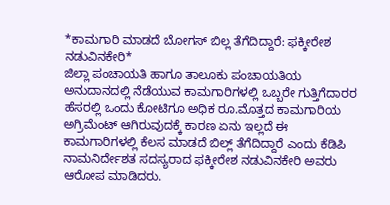*ಕಾಮಗಾರಿ ಮಾಡದೆ ಬೋಗಸ್ ಬಿಲ್ಲ ತೆಗೆದಿದ್ದಾರೆ: ಫಕ್ಕೀರೇಶ ನಡುವಿನಕೇರಿ*
ಜಿಲ್ಲಾ ಪಂಚಾಯತಿ ಹಾಗೂ ತಾಲೂಕು ಪಂಚಾಯತಿಯ ಅನುದಾನದಲ್ಲಿ ನೆಡೆಯುವ ಕಾಮಗಾರಿಗಳಲ್ಲಿ ಒಬ್ಬರೇ ಗುತ್ತಿಗೆದಾರರ ಹೆಸರಲ್ಲಿ ಒಂದು ಕೋಟಿಗೂ ಅಧಿಕ ರೂ.ಮೊತ್ತದ ಕಾಮಗಾರಿಯ ಅಗ್ರಿಮೆಂಟ್ ಆಗಿರುವುದಕ್ಕೆ ಕಾರಣ ಏನು ಇಲ್ಲದೆ ಈ ಕಾಮಗಾರಿಗಳಲ್ಲಿ ಕೆಲಸ ಮಾಡದೆ ಬಿಲ್ಲ್ ತೆಗೆದಿದ್ದಾರೆ ಎಂದು ಕೆಡಿಪಿ ನಾಮನಿರ್ದೇಶತ ಸದಸ್ಯರಾದ ಫಕ್ಕೀರೇಶ ನಡುವಿನಕೇರಿ ಅವರು ಆರೋಪ ಮಾಡಿದರು.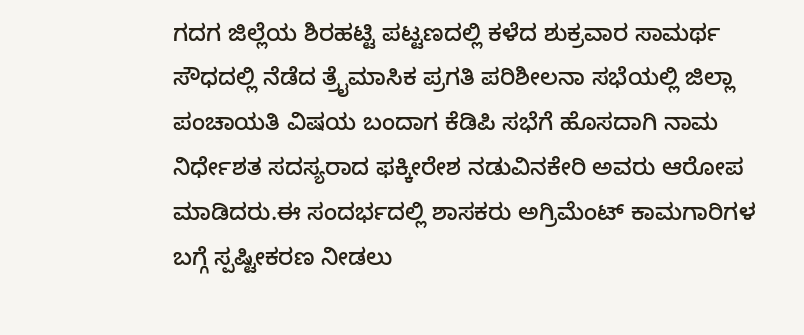ಗದಗ ಜಿಲ್ಲೆಯ ಶಿರಹಟ್ಟಿ ಪಟ್ಟಣದಲ್ಲಿ ಕಳೆದ ಶುಕ್ರವಾರ ಸಾಮರ್ಥ ಸೌಧದಲ್ಲಿ ನೆಡೆದ ತ್ರೈಮಾಸಿಕ ಪ್ರಗತಿ ಪರಿಶೀಲನಾ ಸಭೆಯಲ್ಲಿ ಜಿಲ್ಲಾ ಪಂಚಾಯತಿ ವಿಷಯ ಬಂದಾಗ ಕೆಡಿಪಿ ಸಭೆಗೆ ಹೊಸದಾಗಿ ನಾಮ ನಿರ್ಧೇಶತ ಸದಸ್ಯರಾದ ಫಕ್ಕೀರೇಶ ನಡುವಿನಕೇರಿ ಅವರು ಆರೋಪ ಮಾಡಿದರು.ಈ ಸಂದರ್ಭದಲ್ಲಿ ಶಾಸಕರು ಅಗ್ರಿಮೆಂಟ್ ಕಾಮಗಾರಿಗಳ ಬಗ್ಗೆ ಸ್ಪಷ್ಟೀಕರಣ ನೀಡಲು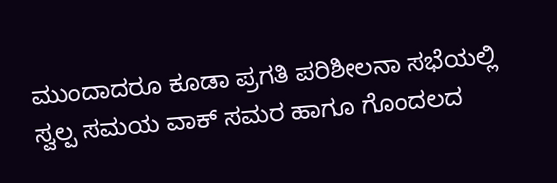ಮುಂದಾದರೂ ಕೂಡಾ ಪ್ರಗತಿ ಪರಿಶೀಲನಾ ಸಭೆಯಲ್ಲಿ ಸ್ವಲ್ಪ ಸಮಯ ವಾಕ್ ಸಮರ ಹಾಗೂ ಗೊಂದಲದ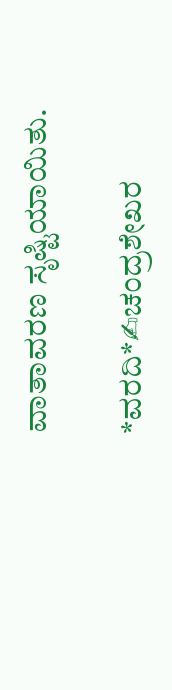ವಾತಾವರಣ ಸೃಷ್ಟಿಯಾಯಿತು.

*ವರದಿ*✍ಚಂದ್ರಶೇಖರ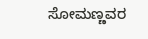ಸೋಮಣ್ಣವರ